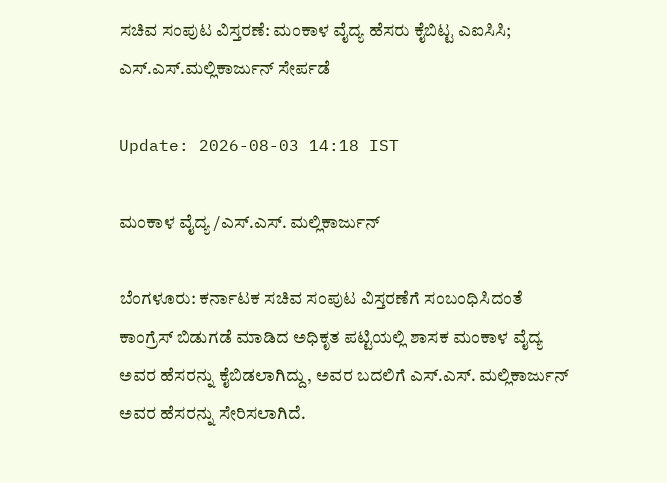ಸಚಿವ ಸಂಪುಟ ವಿಸ್ತರಣೆ: ಮಂಕಾಳ ವೈದ್ಯ ಹೆಸರು ಕೈಬಿಟ್ಟ ಎಐಸಿಸಿ; ಎಸ್.ಎಸ್.ಮಲ್ಲಿಕಾರ್ಜುನ್ ಸೇರ್ಪಡೆ

Update: 2026-08-03 14:18 IST

ಮಂಕಾಳ ವೈದ್ಯ /ಎಸ್.ಎಸ್. ಮಲ್ಲಿಕಾರ್ಜುನ್

ಬೆಂಗಳೂರು: ಕರ್ನಾಟಕ ಸಚಿವ ಸಂಪುಟ ವಿಸ್ತರಣೆಗೆ ಸಂಬಂಧಿಸಿದಂತೆ ಕಾಂಗ್ರೆಸ್ ಬಿಡುಗಡೆ ಮಾಡಿದ ಅಧಿಕೃತ ಪಟ್ಟಿಯಲ್ಲಿ ಶಾಸಕ ಮಂಕಾಳ ವೈದ್ಯ ಅವರ ಹೆಸರನ್ನು ಕೈಬಿಡಲಾಗಿದ್ದು, ಅವರ ಬದಲಿಗೆ ಎಸ್.ಎಸ್. ಮಲ್ಲಿಕಾರ್ಜುನ್ ಅವರ ಹೆಸರನ್ನು ಸೇರಿಸಲಾಗಿದೆ.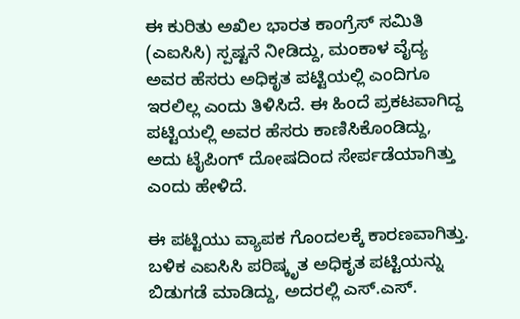ಈ ಕುರಿತು ಅಖಿಲ ಭಾರತ ಕಾಂಗ್ರೆಸ್ ಸಮಿತಿ (ಎಐಸಿಸಿ) ಸ್ಪಷ್ಟನೆ ನೀಡಿದ್ದು, ಮಂಕಾಳ ವೈದ್ಯ ಅವರ ಹೆಸರು ಅಧಿಕೃತ ಪಟ್ಟಿಯಲ್ಲಿ ಎಂದಿಗೂ ಇರಲಿಲ್ಲ ಎಂದು ತಿಳಿಸಿದೆ. ಈ ಹಿಂದೆ ಪ್ರಕಟವಾಗಿದ್ದ ಪಟ್ಟಿಯಲ್ಲಿ ಅವರ ಹೆಸರು ಕಾಣಿಸಿಕೊಂಡಿದ್ದು, ಅದು ಟೈಪಿಂಗ್ ದೋಷದಿಂದ ಸೇರ್ಪಡೆಯಾಗಿತ್ತು ಎಂದು ಹೇಳಿದೆ.

ಈ ಪಟ್ಟಿಯು ವ್ಯಾಪಕ ಗೊಂದಲಕ್ಕೆ ಕಾರಣವಾಗಿತ್ತು. ಬಳಿಕ ಎಐಸಿಸಿ ಪರಿಷ್ಕೃತ ಅಧಿಕೃತ ಪಟ್ಟಿಯನ್ನು ಬಿಡುಗಡೆ ಮಾಡಿದ್ದು, ಅದರಲ್ಲಿ ಎಸ್.ಎಸ್.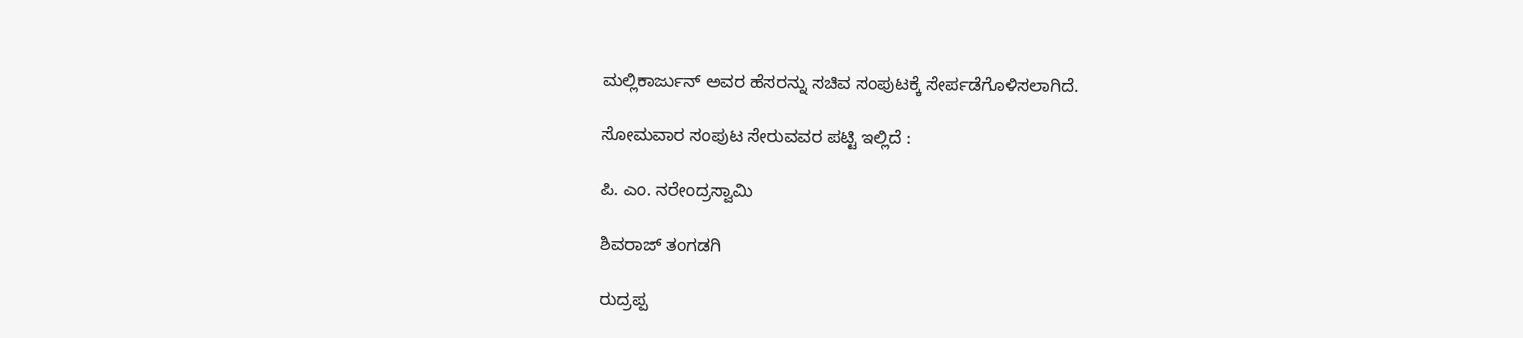ಮಲ್ಲಿಕಾರ್ಜುನ್ ಅವರ ಹೆಸರನ್ನು ಸಚಿವ ಸಂಪುಟಕ್ಕೆ ಸೇರ್ಪಡೆಗೊಳಿಸಲಾಗಿದೆ.

ಸೋಮವಾರ ಸಂಪುಟ ಸೇರುವವರ ಪಟ್ಟಿ ಇಲ್ಲಿದೆ :

ಪಿ. ಎಂ. ನರೇಂದ್ರಸ್ವಾಮಿ

ಶಿವರಾಜ್ ತಂಗಡಗಿ

ರುದ್ರಪ್ಪ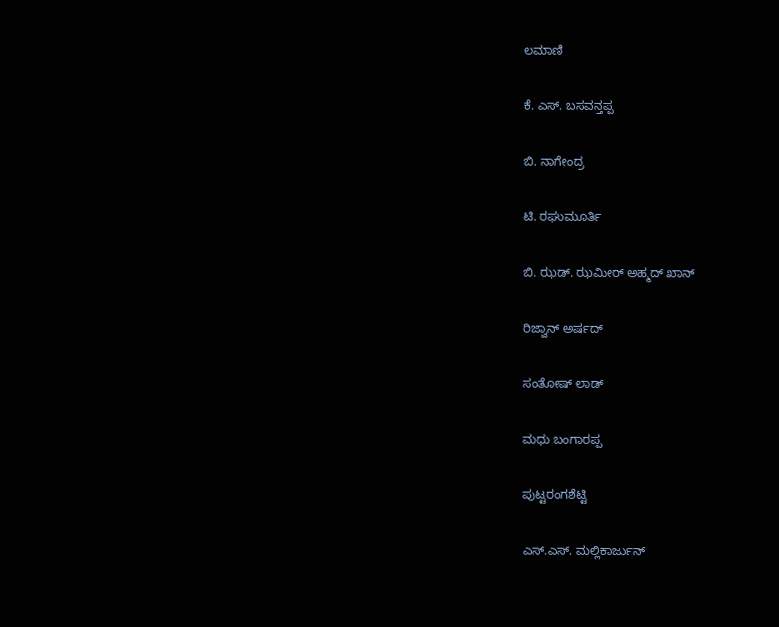ಲಮಾಣಿ

ಕೆ. ಎಸ್. ಬಸವನ್ತಪ್ಪ

ಬಿ. ನಾಗೇಂದ್ರ

ಟಿ. ರಘುಮೂರ್ತಿ

ಬಿ. ಝಡ್. ಝಮೀರ್ ಅಹ್ಮದ್ ಖಾನ್

ರಿಜ್ವಾನ್ ಅರ್ಷದ್

ಸಂತೋಷ್ ಲಾಡ್

ಮಧು ಬಂಗಾರಪ್ಪ

ಪುಟ್ಟರಂಗಶೆಟ್ಟಿ

ಎಸ್.ಎಸ್. ಮಲ್ಲಿಕಾರ್ಜುನ್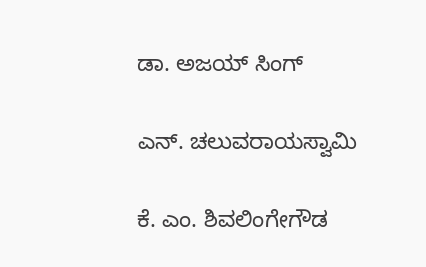ಡಾ. ಅಜಯ್ ಸಿಂಗ್

ಎನ್. ಚಲುವರಾಯಸ್ವಾಮಿ

ಕೆ. ಎಂ. ಶಿವಲಿಂಗೇಗೌಡ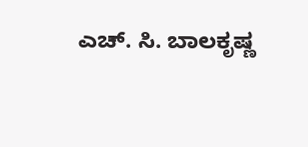ಎಚ್. ಸಿ. ಬಾಲಕೃಷ್ಣ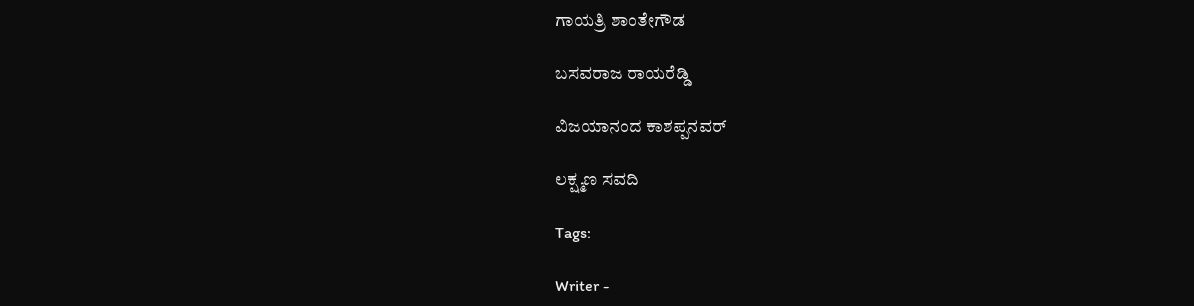ಗಾಯತ್ರಿ ಶಾಂತೇಗೌಡ

ಬಸವರಾಜ ರಾಯರೆಡ್ಡಿ

ವಿಜಯಾನಂದ ಕಾಶಪ್ಪನವರ್

ಲಕ್ಷ್ಮಣ ಸವದಿ

Tags:

Writer -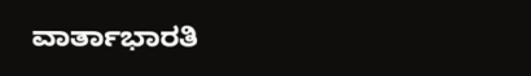ವಾರ್ತಾಭಾರತಿ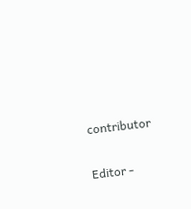contributor

Editor -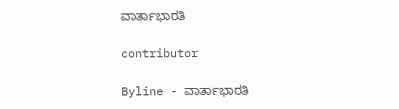ವಾರ್ತಾಭಾರತಿ

contributor

Byline - ವಾರ್ತಾಭಾರತಿ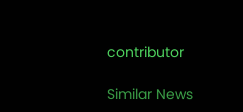contributor

Similar News